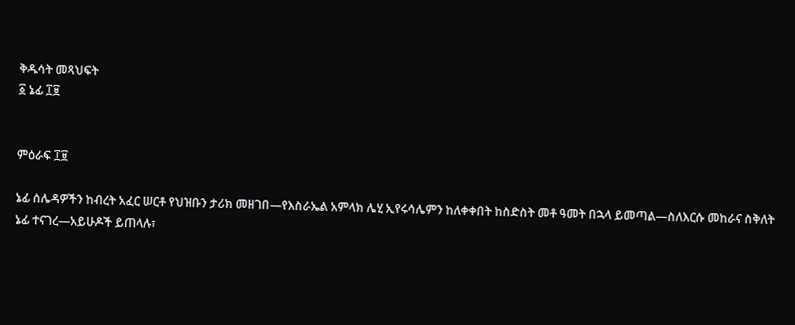ቅዱሳት መጻህፍት
፩ ኔፊ ፲፱


ምዕራፍ ፲፱

ኔፊ ሰሌዳዎችን ከብረት አፈር ሠርቶ የህዝቡን ታሪክ መዘገበ—የእስራኤል አምላክ ሌሂ ኢየሩሳሌምን ከለቀቀበት ከስድስት መቶ ዓመት በኋላ ይመጣል—ስለእርሱ መከራና ስቅለት ኔፊ ተናገረ—አይሁዶች ይጠላሉ፣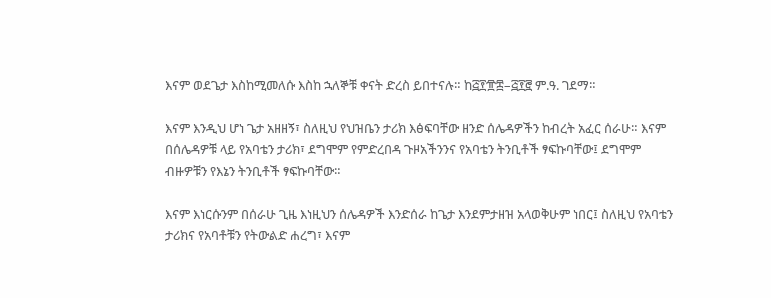እናም ወደጌታ እስከሚመለሱ እስከ ኋለኞቹ ቀናት ድረስ ይበተናሉ። ከ፭፻፹፰–፭፻፸ ም.ዓ. ገደማ።

እናም እንዲህ ሆነ ጌታ አዘዘኝ፣ ስለዚህ የህዝቤን ታሪክ እፅፍባቸው ዘንድ ሰሌዳዎችን ከብረት አፈር ሰራሁ። እናም በሰሌዳዎቹ ላይ የአባቴን ታሪክ፣ ደግሞም የምድረበዳ ጉዞአችንንና የአባቴን ትንቢቶች ፃፍኩባቸው፤ ደግሞም ብዙዎቹን የእኔን ትንቢቶች ፃፍኩባቸው።

እናም እነርሱንም በሰራሁ ጊዜ እነዚህን ሰሌዳዎች እንድሰራ ከጌታ እንደምታዘዝ አላወቅሁም ነበር፤ ስለዚህ የአባቴን ታሪክና የአባቶቹን የትውልድ ሐረግ፣ እናም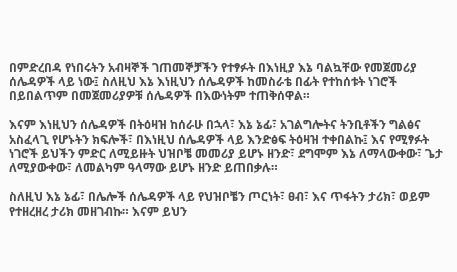በምድረበዳ የነበሩትን አብዛኞች ገጠመኞቻችን የተፃፉት በእነዚያ እኔ ባልኳቸው የመጀመሪያ ሰሌዳዎች ላይ ነው፤ ስለዚህ እኔ እነዚህን ሰሌዳዎች ከመስራቴ በፊት የተከሰቱት ነገሮች በይበልጥም በመጀመሪያዎቹ ሰሌዳዎች በእውነትም ተጠቅሰዋል።

እናም እነዚህን ሰሌዳዎች በትዕዛዝ ከሰራሁ በኋላ፣ እኔ ኔፊ፣ አገልግሎትና ትንቢቶችን ግልፅና አስፈላጊ የሆኑትን ክፍሎች፣ በእነዚህ ሰሌዳዎች ላይ እንድፅፍ ትዕዛዝ ተቀበልኩ፤ እና የሚፃፉት ነገሮች ይህችን ምድር ለሚይዙት ህዝቦቼ መመሪያ ይሆኑ ዘንድ፣ ደግሞም እኔ ለማላውቀው፣ ጌታ ለሚያውቀው፣ ለመልካም ዓላማው ይሆኑ ዘንድ ይጠበቃሉ።

ስለዚህ እኔ ኔፊ፣ በሌሎች ሰሌዳዎች ላይ የህዝቦቼን ጦርነት፣ ፀብ፣ እና ጥፋትን ታሪክ፣ ወይም የተዘረዘረ ታሪክ መዘገብኩ። እናም ይህን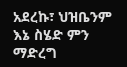አደረኩ፣ ህዝቤንም እኔ ስሄድ ምን ማድረግ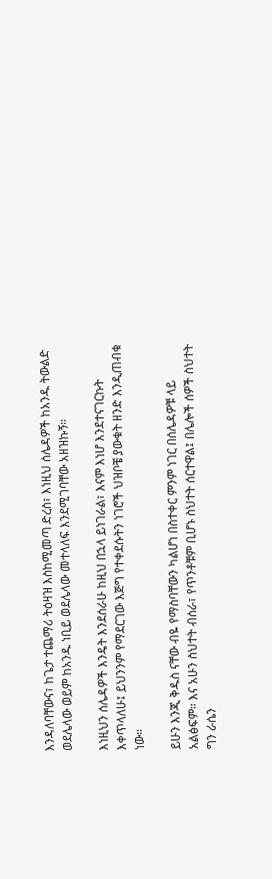እንዳለባቸውና፣ ከጌታ ተጨማሪ ትዕዛዝ እስከሚመጣ ድረስ፣ እነዚህ ሰሌዳዎች ከአንዱ ትውልድ ወደሌላው ወይም ከአንዱ ነቢይ ወደሌላው መተላለፍ እንደሚገባቸው አዘዝኩኝ።

እነዚህን ሰሌዳዎች እንዴት እንደሰራሁ ከዚህ በኋላ ይነገራል፣ እናም እነሆ እንደተናገርኩት እቀጥላለሁ፤ ይህንንም የማደርገው እጅግ የተቀደሱትን ነገሮች ህዝቦቼ ያውቁት ዘንድ እንዲጠብቁ ነው።

ይሁን እንጂ ቅዱስ ናቸው ብዬ የማስባቸውን ካልሆነ በስተቀር ምንም ነገር በሰሌዳዎቹ ላይ አልፅፍም። እና አሁን ስህተት ብሰራ፣ የጥንቶቹም ቢሆኑ ስህተት ሰርተዋል፤ በሌሎች ሰዎች ስህተት ግን ራሴን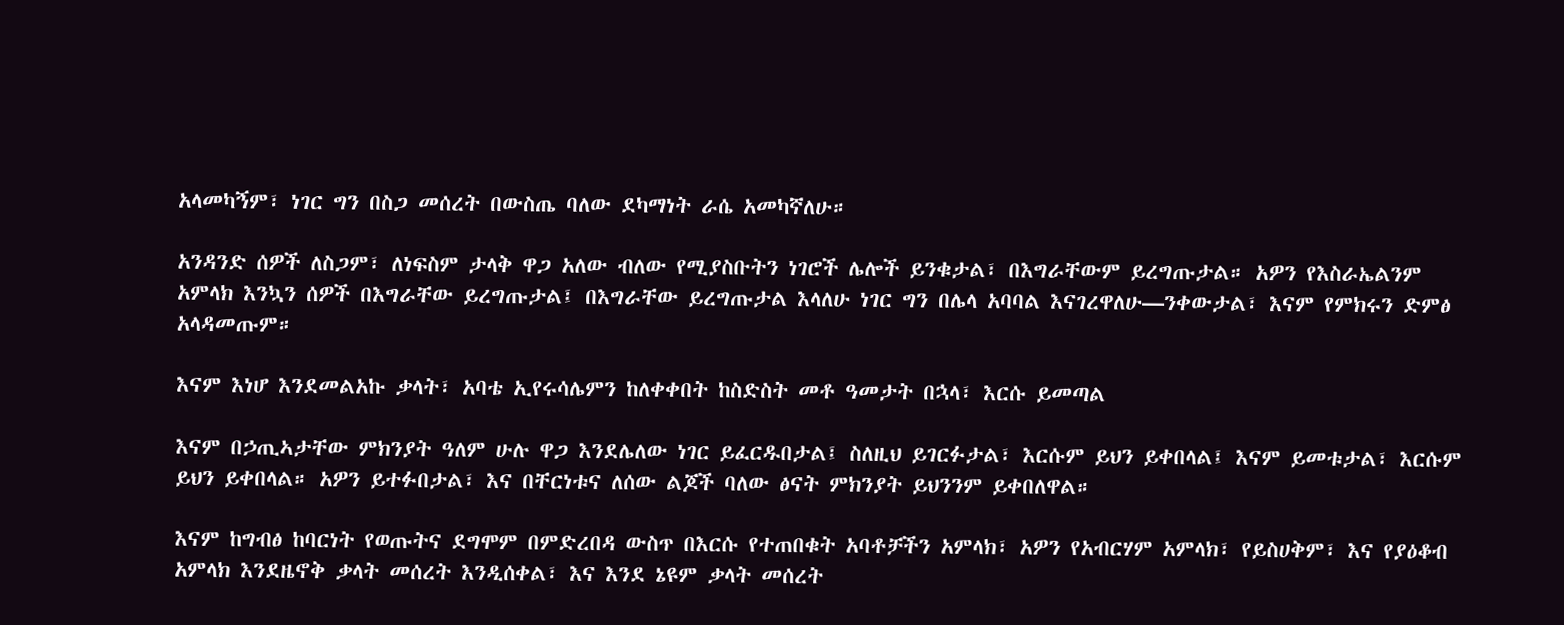አላመካኝም፣ ነገር ግን በስጋ መሰረት በውስጤ ባለው ደካማነት ራሴ አመካኛለሁ።

አንዳንድ ሰዎች ለስጋም፣ ለነፍስም ታላቅ ዋጋ አለው ብለው የሚያስቡትን ነገሮች ሌሎች ይንቁታል፣ በእግራቸውም ይረግጡታል። አዎን የእስራኤልንም አምላክ እንኳን ሰዎች በእግራቸው ይረግጡታል፤ በእግራቸው ይረግጡታል እላለሁ ነገር ግን በሌላ አባባል እናገረዋለሁ—ንቀውታል፣ እናም የምክሩን ድምፅ አላዳመጡም።

እናም እነሆ እንደመልአኩ ቃላት፣ አባቴ ኢየሩሳሌምን ከለቀቀበት ከስድስት መቶ ዓመታት በኋላ፣ እርሱ ይመጣል

እናም በኃጢኣታቸው ምክንያት ዓለም ሁሉ ዋጋ እንደሌለው ነገር ይፈርዱበታል፤ ስለዚህ ይገርፉታል፣ እርሱም ይህን ይቀበላል፤ እናም ይመቱታል፣ እርሱም ይህን ይቀበላል። አዎን ይተፉበታል፣ እና በቸርነቱና ለሰው ልጆች ባለው ፅናት ምክንያት ይህንንም ይቀበለዋል።

እናም ከግብፅ ከባርነት የወጡትና ደግሞም በምድረበዳ ውስጥ በእርሱ የተጠበቁት አባቶቻችን አምላክ፣ አዎን የአብርሃም አምላክ፣ የይስሀቅም፣ እና የያዕቆብ አምላክ እንደዜኖቅ ቃላት መሰረት እንዲሰቀል፣ እና እንደ ኔዩም ቃላት መሰረት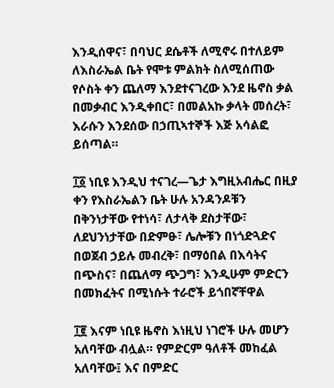እንዲሰዋና፣ በባህር ደሴቶች ለሚኖሩ በተለይም ለእስራኤል ቤት የሞቱ ምልክት ስለሚሰጠው የሶስት ቀን ጨለማ እንደተናገረው እንደ ዜኖስ ቃል በመቃብር እንዲቀበር፣ በመልአኩ ቃላት መሰረት፣ እራሱን እንደሰው በኃጢኣተኞች እጅ አሳልፎ ይሰጣል።

፲፩ ነቢዩ እንዲህ ተናገረ—ጌታ እግዚአብሔር በዚያ ቀን የእስራኤልን ቤት ሁሉ አንዳንዶቹን በቅንነታቸው የተነሳ፣ ለታላቅ ደስታቸው፣ ለደህንነታቸው በድምፁ፣ ሌሎቹን በነጎድጓድና በወጀብ ኃይሉ መብረቅ፣ በማዕበል በእሳትና በጭስና፣ በጨለማ ጭጋግ፣ እንዲሁም ምድርን በመክፈትና በሚነሱት ተራሮች ይጎበኛቸዋል

፲፪ እናም ነቢዩ ዜኖስ እነዚህ ነገሮች ሁሉ መሆን አለባቸው ብሏል። የምድርም ዓለቶች መከፈል አለባቸው፤ እና በምድር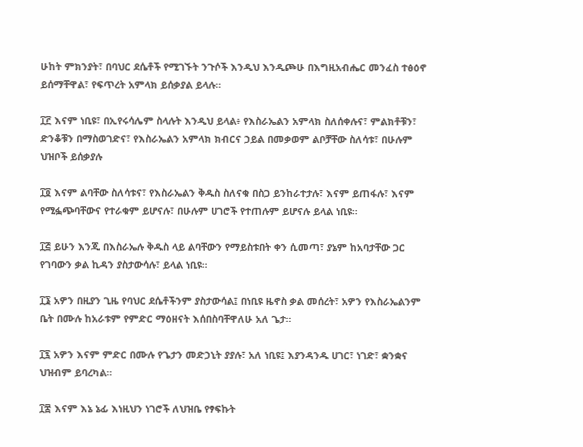ሁከት ምክንያት፣ በባህር ደሴቶች የሚገኙት ንጉሶች እንዲህ እንዲጮሁ በእግዚአብሔር መንፈስ ተፅዕኖ ይሰማቸዋል፣ የፍጥረት አምላክ ይሰቃያል ይላሉ።

፲፫ እናም ነቢዩ፣ በኢየሩሳሌም ስላሉት እንዲህ ይላል፥ የእስራኤልን አምላክ ስለሰቀሉና፣ ምልክቶቹን፣ ድንቆቹን በማስወገድና፣ የእስራኤልን አምላክ ክብርና ኃይል በመቃወም ልቦቻቸው ስለሳቱ፣ በሁሉም ህዝቦች ይሰቃያሉ

፲፬ እናም ልባቸው ስለሳቱና፣ የእስራኤልን ቅዱስ ስለናቁ በስጋ ይንከራተታሉ፣ እናም ይጠፋሉ፣ እናም የሚፏጭባቸውና የተራቁም ይሆናሉ፣ በሁሉም ሀገሮች የተጠሉም ይሆናሉ ይላል ነቢዩ።

፲፭ ይሁን እንጂ በእስራኤሉ ቅዱስ ላይ ልባቸውን የማይስቱበት ቀን ሲመጣ፣ ያኔም ከአባታቸው ጋር የገባውን ቃል ኪዳን ያስታውሳሉ፣ ይላል ነቢዩ።

፲፮ አዎን በዚያን ጊዜ የባህር ደሴቶችንም ያስታውሳል፤ በነቢዩ ዜኖስ ቃል መሰረት፣ አዎን የእስራኤልንም ቤት በሙሉ ከአራቱም የምድር ማዕዘናት እሰበስባቸዋለሁ አለ ጌታ።

፲፯ አዎን እናም ምድር በሙሉ የጌታን መድኃኒት ያያሉ፣ አለ ነቢዩ፤ እያንዳንዱ ሀገር፣ ነገድ፣ ቋንቋና ህዝብም ይባረካል።

፲፰ እናም እኔ ኔፊ እነዚህን ነገሮች ለህዝቤ የፃፍኩት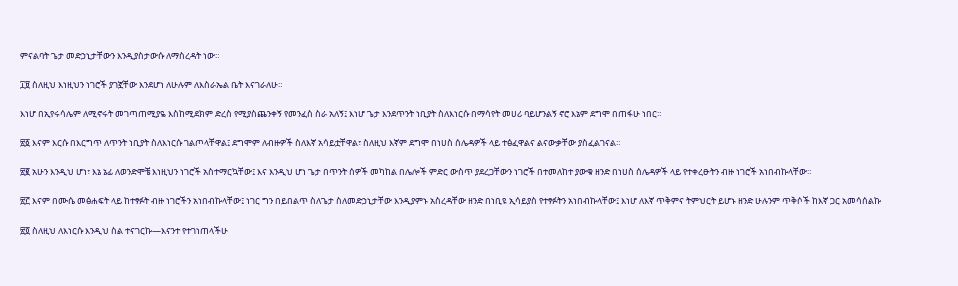ምናልባት ጌታ መድኃኒታቸውን እንዲያስታውሱ ለማስረዳት ነው።

፲፱ ስለዚህ እነዚህን ነገሮች ያገኟቸው እንደሆነ ለሁሉም ለእስራኤል ቤት እናገራለሁ።

እነሆ በኢየሩሳሌም ለሚኖሩት መገጣጠሚያዬ እስከሚደክም ድረስ የሚያስጨንቀኝ የመንፈስ ስራ አለኝ፤ እነሆ ጌታ እንደጥንት ነቢያት ስለእነርሱ በማሳየት መሀሪ ባይሆንልኝ ኖሮ እኔም ደግሞ በጠፋሁ ነበር።

፳፩ እናም እርሱ በእርግጥ ለጥንት ነቢያት ስለእነርሱ ገልጦላቸዋል፤ ደግሞም ለብዙዎች ስለእኛ አሳይቷቸዋል፣ ስለዚህ እኛም ደግሞ በነሀስ ሰሌዳዎች ላይ ተፅፈዋልና ልናውቃቸው ያስፈልገናል።

፳፪ አሁን እንዲህ ሆነ፣ እኔ ኔፊ ለወንድሞቼ እነዚህን ነገሮች አስተማርኳቸው፤ እና እንዲህ ሆነ ጌታ በጥንት ሰዎች መካከል በሌሎች ምድር ውስጥ ያደረጋቸውን ነገሮች በተመለከተ ያውቁ ዘንድ በነሀስ ሰሌዳዎች ላይ የተቀረፁትን ብዙ ነገሮች አነበብኩላቸው።

፳፫ እናም በሙሴ መፅሐፍት ላይ ከተፃፉት ብዙ ነገሮችን አነበብኩላቸው፤ ነገር ግን በይበልጥ ስለጌታ ስለመድኃኒታቸው እንዲያምኑ አስረዳቸው ዘንድ በነቢዩ ኢሳይያስ የተፃፉትን አነበብኩላቸው፤ እነሆ ለእኛ ጥቅምና ትምህርት ይሆኑ ዘንድ ሁሉንም ጥቅሶች ከእኛ ጋር አመሳሰልኩ

፳፬ ስለዚህ ለእነርሱ እንዲህ ስል ተናገርኩ—እናንተ የተገነጠላችሁ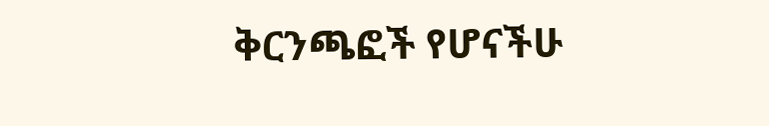ቅርንጫፎች የሆናችሁ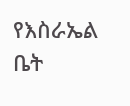የእስራኤል ቤት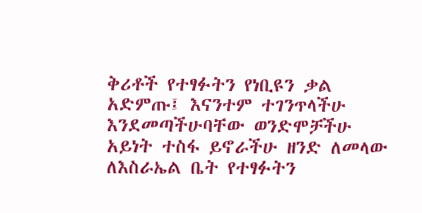ቅሪቶች የተፃፉትን የነቢዩን ቃል አድምጡ፤ እናንተም ተገንጥላችሁ እንደመጣችሁባቸው ወንድሞቻችሁ አይነት ተስፋ ይኖራችሁ ዘንድ ለመላው ለእስራኤል ቤት የተፃፉትን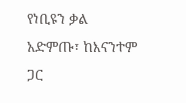የነቢዩን ቃል አድምጡ፣ ከእናንተም ጋር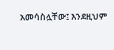አመሳስሏቸው፤ እንደዚህም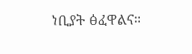ነቢያት ፅፈዋልና።